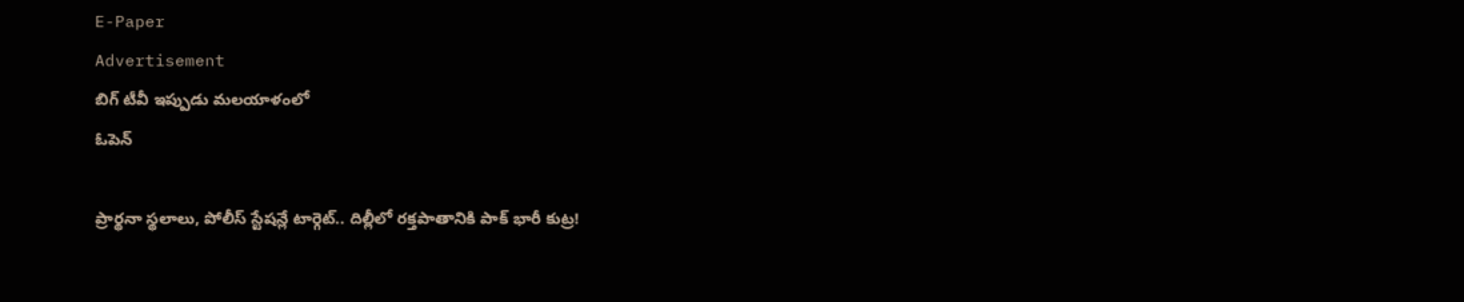E-Paper
Advertisement
బిగ్ టీవీ ఇప్పుడు మలయాళంలో
ఓపెన్

ప్రార్థనా స్థలాలు, పోలీస్ స్టేషన్లే టార్గెట్.. దిల్లీలో రక్తపాతానికి పాక్ భారీ కుట్ర!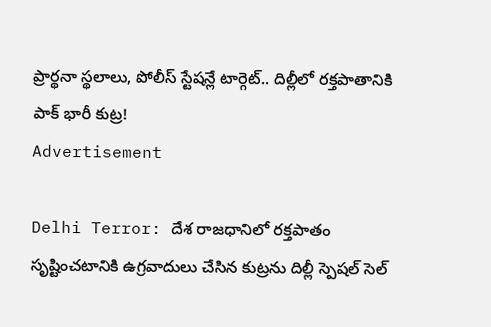ప్రార్థనా స్థలాలు, పోలీస్ స్టేషన్లే టార్గెట్.. దిల్లీలో రక్తపాతానికి పాక్ భారీ కుట్ర!
Advertisement

Delhi Terror: దేశ రాజధానిలో రక్తపాతం సృష్టించటానికి ఉగ్రవాదులు చేసిన కుట్రను దిల్లీ స్పెషల్ సెల్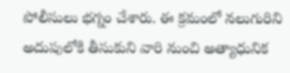పోలీసులు భగ్నం చేశారు. ఈ క్రమంలో నలుగురిని అదుపులోకి తీసుకుని వారి నుంచి అత్యాధునిక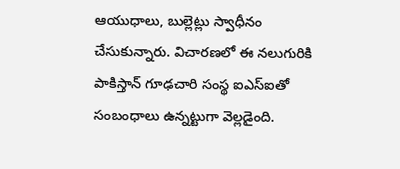ఆయుధాలు, బుల్లెట్లు స్వాధీనం చేసుకున్నారు. విచారణలో ఈ నలుగురికి పాకిస్తాన్ గూఢచారి సంస్థ ఐఎస్ఐతో సంబంధాలు ఉన్నట్టుగా వెల్లడైంది.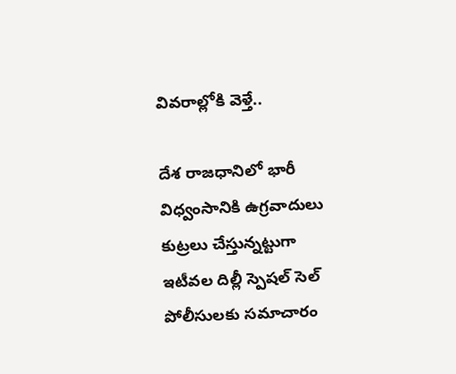వివరాల్లోకి వెళ్తే..

దేశ రాజధానిలో భారీ విధ్వంసానికి ఉగ్రవాదులు కుట్రలు చేస్తున్నట్టుగా ఇటీవల దిల్లీ స్పెషల్ సెల్ పోలీసులకు సమాచారం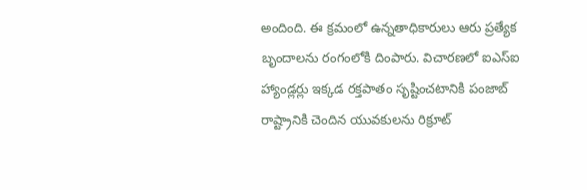అందింది. ఈ క్రమంలో ఉన్నతాధికారులు ఆరు ప్రత్యేక బృందాలను రంగంలోకి దింపారు. విచారణలో ఐఎస్ఐ హ్యాండ్లర్లు ఇక్కడ రక్తపాతం సృష్టించటానికి పంజాబ్ రాష్ట్రానికి చెందిన యువకులను రిక్రూట్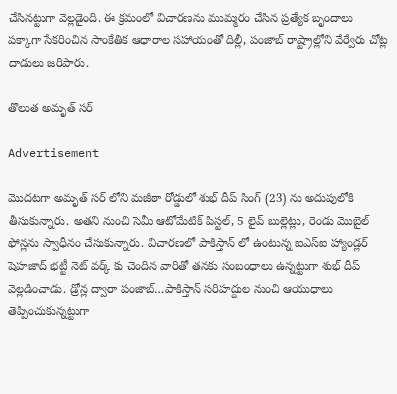చేసినట్టుగా వెల్లడైంది. ఈ క్రమంలో విచారణను ముమ్మరం చేసిన ప్రత్యేక బృందాలు పక్కాగా సేకరించిన సాంకేతిక ఆధారాల సహాయంతో దిల్లీ, పంజాబ్ రాష్ట్రాల్లోని వేర్వేరు చోట్ల దాడులు జరిపారు.

తొలుత అమృత్ సర్

Advertisement

మొదటగా అమృత్ సర్ లోని మజీఠా రోడ్డులో శుభ్ దీప్ సింగ్ (23) ను అదుపులోకి తీసుకున్నారు. అతని నుంచి సెమీ ఆటోమేటిక్ పిస్టల్, 5 లైవ్ బుల్లెట్లు, రెండు మొబైల్ ఫోన్లను స్వాధీనం చేసుకున్నారు. విచారణలో పాకిస్తాన్ లో ఉంటున్న ఐఎస్ఐ హ్యాండ్లర్ షెహజాద్ భట్టీ నెట్ వర్క్ కు చెందిన వారితో తనకు సంబంధాలు ఉన్నట్టుగా శుభ్ దీప్ వెల్లడించాడు. డ్రోన్ల ద్వారా పంజాబ్…పాకిస్తాన్ సరిహద్దుల నుంచి ఆయుధాలు తెప్పించుకున్నట్టుగా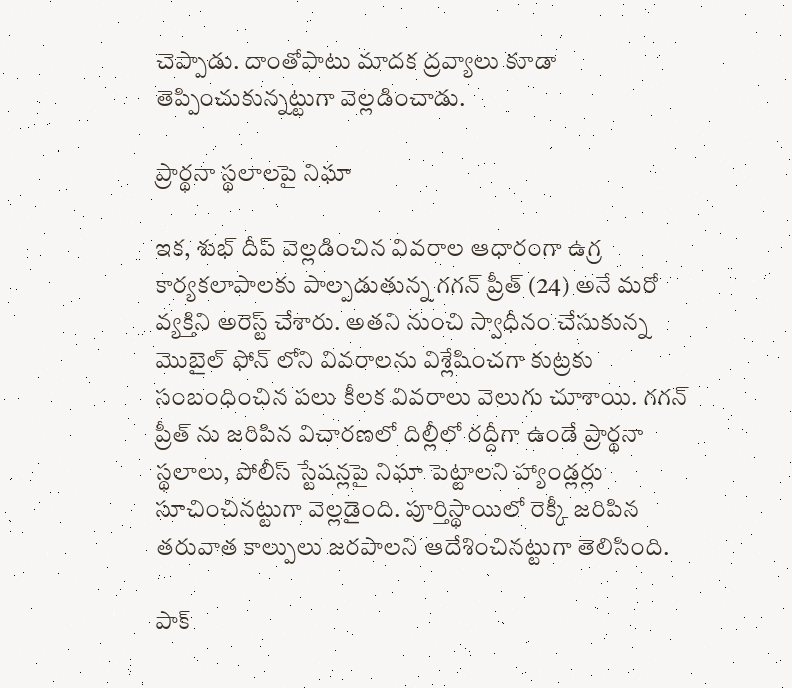చెప్పాడు. దాంతోపాటు మాదక ద్రవ్యాలు కూడా తెప్పించుకున్నట్టుగా వెల్లడించాడు.

ప్రార్థనా స్థలాలపై నిఘా

ఇక, శుభ్ దీప్ వెల్లడించిన వివరాల ఆధారంగా ఉగ్ర కార్యకలాపాలకు పాల్పడుతున్న గగన్ ప్రీత్ (24) అనే మరో వ్యక్తిని అరెస్ట్ చేశారు. అతని నుంచి స్వాధీనం చేసుకున్న మొబైల్ ఫోన్ లోని వివరాలను విశ్లేషించగా కుట్రకు సంబంధించిన పలు కీలక వివరాలు వెలుగు చూశాయి. గగన్ ప్రీత్ ను జరిపిన విచారణలో దిల్లీలో రద్దీగా ఉండే ప్రార్థనా స్థలాలు, పోలీస్ స్టేషన్లపై నిఘా పెట్టాలని హ్యాండ్లర్లు సూచించినట్టుగా వెల్లడైంది. పూర్తిస్థాయిలో రెక్కీ జరిపిన తరువాత కాల్పులు జరపాలని ఆదేశించినట్టుగా తెలిసింది.

పాక్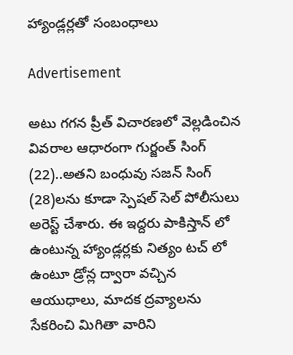హ్యాండ్లర్లతో సంబంధాలు

Advertisement

అటు గగన ప్రీత్ విచారణలో వెల్లడించిన వివరాల ఆధారంగా గుర్జంత్ సింగ్ (22)..అతని బంధువు సజన్ సింగ్ (28)లను కూడా స్పెషల్ సెల్ పోలీసులు అరెస్ట్ చేశారు. ఈ ఇద్దరు పాకిస్తాన్ లో ఉంటున్న హ్యాండ్లర్లకు నిత్యం టచ్ లో ఉంటూ డ్రోన్ల ద్వారా వచ్చిన ఆయుధాలు, మాదక ద్రవ్యాలను సేకరించి మిగితా వారిని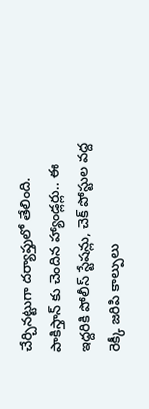చేర్చినట్టుగా దర్యాప్తులో తేలింది. పాకిస్తాన్ కు చెందిన హ్యాండ్లర్లు.. ఈ ఇద్దరికి పోలీస్ స్టేషన్లు, చెక్ పోస్టుల వద్ద రెక్కీ జరిపి కాల్పులు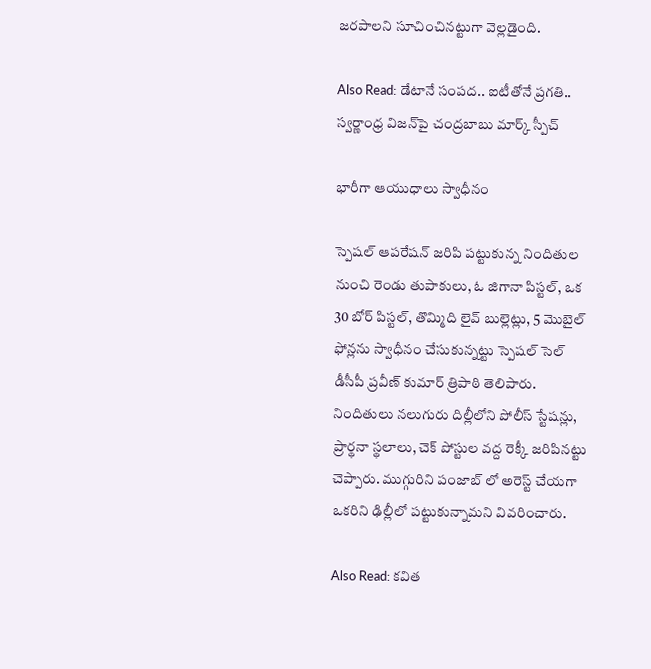జరపాలని సూచించినట్టుగా వెల్లడైంది.

Also Read: డేటానే సంపద.. ఐటీతోనే ప్రగతి.. స్వర్ణాంధ్ర విజన్‌పై చంద్రబాబు మార్క్ స్పీచ్

భారీగా ఆయుధాలు స్వాధీనం

స్పెషల్ ఆపరేషన్ జరిపి పట్టుకున్న నిందితుల నుంచి రెండు తుపాకులు, ఓ జిగానా పిస్టల్, ఒక 30 బోర్ పిస్టల్, తొమ్మిది లైవ్ బుల్లెట్లు, 5 మొబైల్ ఫోన్లను స్వాధీనం చేసుకున్నట్టు స్పెషల్ సెల్ డీసీపీ ప్రవీణ్ కుమార్ త్రిపాఠి తెలిపారు. నిందితులు నలుగురు దిల్లీలోని పోలీస్ స్టేషన్లు, ప్రార్థనా స్థలాలు, చెక్ పోస్టుల వద్ద రెక్కీ జరిపినట్టు చెప్పారు. ముగ్గురిని పంజాబ్ లో అరెస్ట్ చేయగా ఒకరిని ఢిల్లీలో పట్టుకున్నామని వివరించారు.

Also Read: క‌విత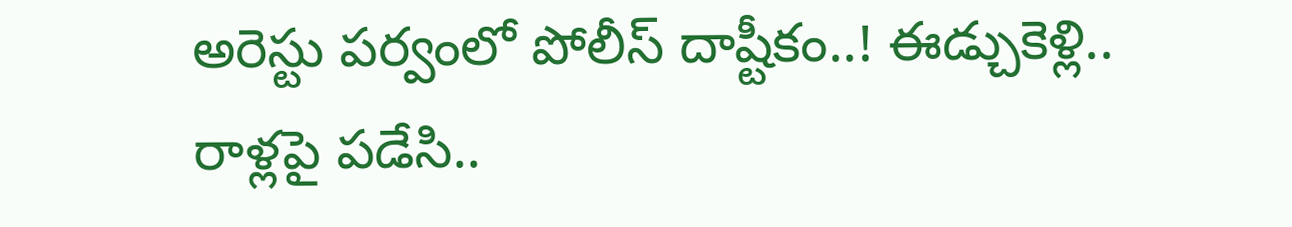అరెస్టు ప‌ర్వంలో పోలీస్ దాష్టీకం..! ఈడ్చుకెళ్లి.. రాళ్ల‌పై ప‌డేసి..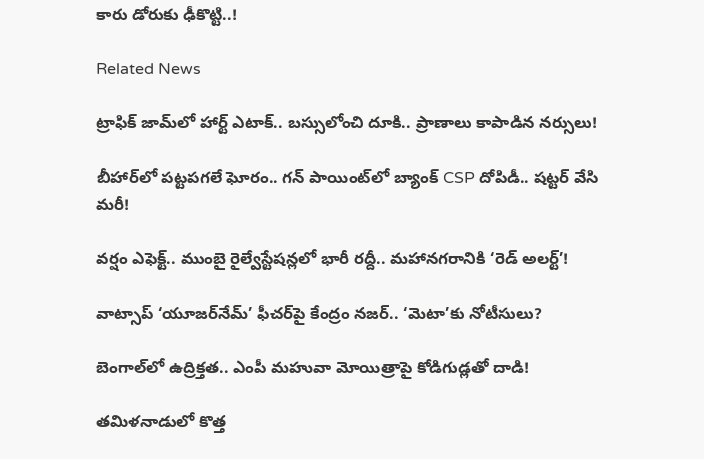కారు డోరుకు ఢీకొట్టి..!

Related News

ట్రాఫిక్ జామ్‌లో హార్ట్ ఎటాక్.. బస్సులోంచి దూకి.. ప్రాణాలు కాపాడిన నర్సులు!

బీహార్‌లో పట్టపగలే ఘోరం.. గన్ పాయింట్‌లో బ్యాంక్ CSP దోపిడీ.. షట్టర్ వేసి మరీ!

వర్షం ఎఫెక్ట్.. ముంబై రైల్వేస్టేషన్లలో భారీ రద్దీ.. మహానగరానికి ‘రెడ్ అలర్ట్’!

వాట్సాప్ ‘యూజర్‌నేమ్’ ఫీచర్‌పై కేంద్రం నజర్.. ‘మెటా’కు నోటీసులు?

బెంగాల్‌లో ఉద్రిక్తత.. ఎంపీ మహువా మోయిత్రాపై కోడిగుడ్లతో దాడి!

తమిళనాడులో కొత్త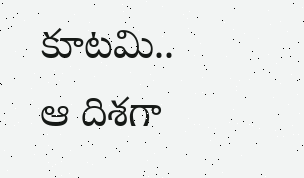కూటమి.. ఆ దిశగా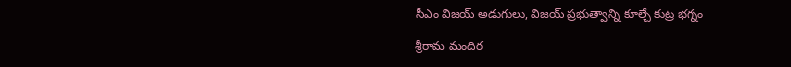సీఎం విజయ్ అడుగులు, విజయ్ ప్రభుత్వాన్ని కూల్చే కుట్ర భగ్నం

శ్రీరామ మందిర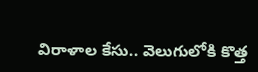విరాళాల కేసు.. వెలుగులోకి కొత్త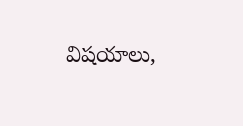విషయాలు,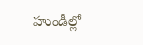హుండీల్లో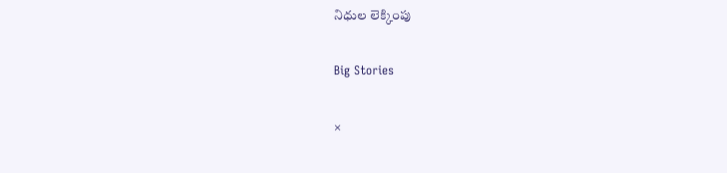నిధుల లెక్కింపు

Big Stories

×